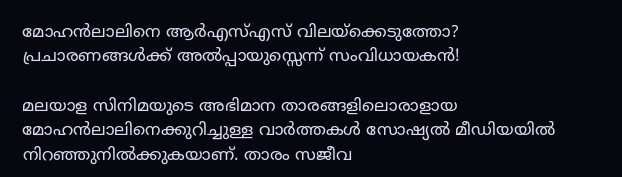മോഹന്‍ലാലിനെ ആര്‍എസ്എസ് വിലയ്‌ക്കെടുത്തോ? പ്രചാരണങ്ങള്‍ക്ക് അല്‍പ്പായുസ്സെന്ന് സംവിധായകന്‍!

മലയാള സിനിമയുടെ അഭിമാന താരങ്ങളിലൊരാളായ മോഹന്‍ലാലിനെക്കുറിച്ചുള്ള വാര്‍ത്തകള്‍ സോഷ്യല്‍ മീഡിയയില്‍ നിറഞ്ഞുനില്‍ക്കുകയാണ്. താരം സജീവ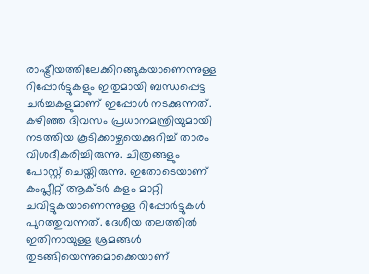രാഷ്ട്രീയത്തിലേക്കിറങ്ങുകയാണെന്നുള്ള റിപ്പോര്‍ട്ടുകളും ഇതുമായി ബന്ധപ്പെട്ട ചര്‍ച്ചകളുമാണ് ഇപ്പോള്‍ നടക്കുന്നത്. കഴിഞ്ഞ ദിവസം പ്രധാനമന്ത്രിയുമായി നടത്തിയ കൂടിക്കാഴ്ചയെക്കുറിച്ച് താരം വിശദീകരിച്ചിരുന്നു. ചിത്രങ്ങളും പോസ്റ്റ് ചെയ്തിരുന്നു. ഇതോടെയാണ് കംപ്ലീറ്റ് ആക്ടര്‍ കളം മാറ്റി ചവിട്ടുകയാണെന്നുള്ള റിപ്പോര്‍ട്ടുകള്‍ പുറത്തുവന്നത്. ദേശീയ തലത്തില്‍ ഇതിനായുള്ള ശ്രമങ്ങള്‍ തുടങ്ങിയെന്നുമൊക്കെയാണ്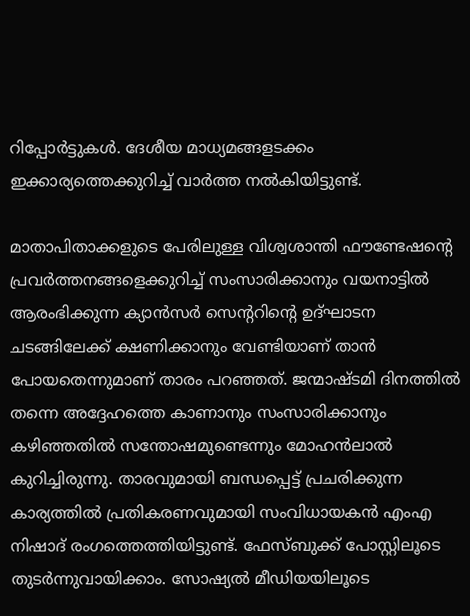റിപ്പോര്‍ട്ടുകള്‍. ദേശീയ മാധ്യമങ്ങളടക്കം ഇക്കാര്യത്തെക്കുറിച്ച് വാര്‍ത്ത നല്‍കിയിട്ടുണ്ട്.

മാതാപിതാക്കളുടെ പേരിലുള്ള വിശ്വശാന്തി ഫൗണ്ടേഷന്റെ പ്രവര്‍ത്തനങ്ങളെക്കുറിച്ച് സംസാരിക്കാനും വയനാട്ടില്‍ ആരംഭിക്കുന്ന ക്യാന്‍സര്‍ സെന്ററിന്റെ ഉദ്ഘാടന ചടങ്ങിലേക്ക് ക്ഷണിക്കാനും വേണ്ടിയാണ് താന്‍ പോയതെന്നുമാണ് താരം പറഞ്ഞത്. ജന്മാഷ്ടമി ദിനത്തില്‍ തന്നെ അദ്ദേഹത്തെ കാണാനും സംസാരിക്കാനും കഴിഞ്ഞതില്‍ സന്തോഷമുണ്ടെന്നും മോഹന്‍ലാല്‍ കുറിച്ചിരുന്നു. താരവുമായി ബന്ധപ്പെട്ട് പ്രചരിക്കുന്ന കാര്യത്തില്‍ പ്രതികരണവുമായി സംവിധായകന്‍ എംഎ നിഷാദ് രംഗത്തെത്തിയിട്ടുണ്ട്. ഫേസ്ബുക്ക് പോസ്റ്റിലൂടെ തുടര്‍ന്നുവായിക്കാം. സോഷ്യല്‍ മീഡിയയിലൂടെ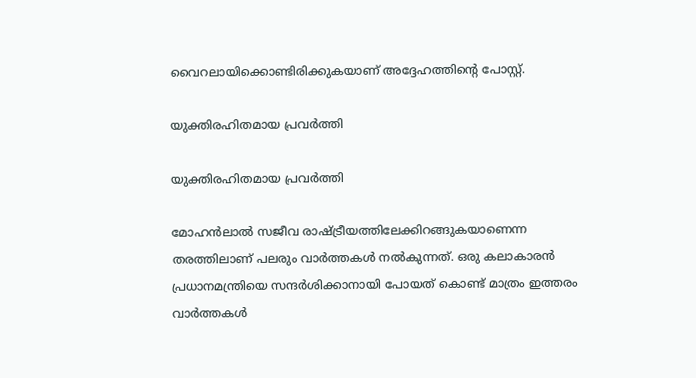വൈറലായിക്കൊണ്ടിരിക്കുകയാണ് അദ്ദേഹത്തിന്റെ പോസ്റ്റ്.

യുക്തിരഹിതമായ പ്രവര്‍ത്തി

യുക്തിരഹിതമായ പ്രവര്‍ത്തി

മോഹന്‍ലാല്‍ സജീവ രാഷ്ട്രീയത്തിലേക്കിറങ്ങുകയാണെന്ന തരത്തിലാണ് പലരും വാര്‍ത്തകള്‍ നല്‍കുന്നത്. ഒരു കലാകാരന്‍ പ്രധാനമന്ത്രിയെ സന്ദര്‍ശിക്കാനായി പോയത് കൊണ്ട് മാത്രം ഇത്തരം വാര്‍ത്തകള്‍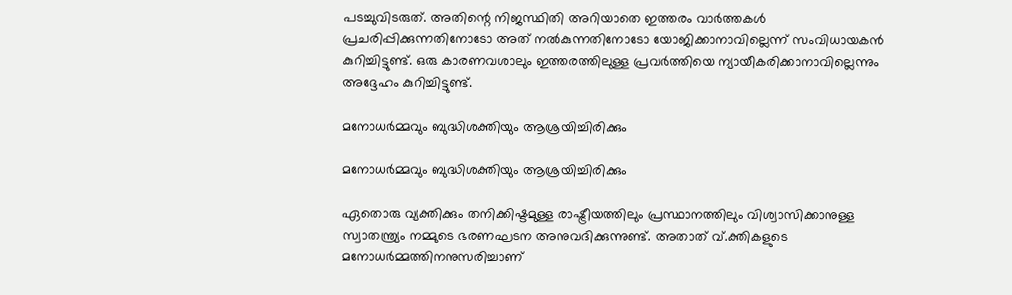പടച്ചുവിടരുത്. അതിന്റെ നിജസ്ഥിതി അറിയാതെ ഇത്തരം വാര്‍ത്തകള്‍ പ്രചരിപ്പിക്കുന്നതിനോടോ അത് നല്‍കുന്നതിനോടോ യോജിക്കാനാവില്ലെന്ന് സംവിധായകന്‍ കുറിച്ചിട്ടുണ്ട്. ഒരു കാരണവശാലും ഇത്തരത്തിലുള്ള പ്രവര്‍ത്തിയെ ന്യായീകരിക്കാനാവില്ലെന്നും അദ്ദേഹം കുറിച്ചിട്ടുണ്ട്.

മനോധര്‍മ്മവും ബുദ്ധിശക്തിയും ആശ്രയിച്ചിരിക്കും

മനോധര്‍മ്മവും ബുദ്ധിശക്തിയും ആശ്രയിച്ചിരിക്കും

ഏതൊരു വ്യക്തിക്കും തനിക്കിഷ്ടമുള്ള രാഷ്ട്രീയത്തിലും പ്രസ്ഥാനത്തിലും വിശ്വാസിക്കാനുള്ള സ്വാതന്ത്ര്യം നമ്മുടെ ഭരണഘടന അനുവദിക്കുന്നുണ്ട്. അതാത് വ്.ക്തികളുടെ മനോധര്‍മ്മത്തിനനുസരിച്ചാണ്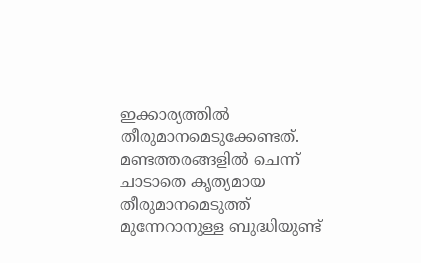ഇക്കാര്യത്തില്‍ തീരുമാനമെടുക്കേണ്ടത്. മണ്ടത്തരങ്ങളില്‍ ചെന്ന് ചാടാതെ കൃത്യമായ തീരുമാനമെടുത്ത് മുന്നേറാനുള്ള ബുദ്ധിയുണ്ട്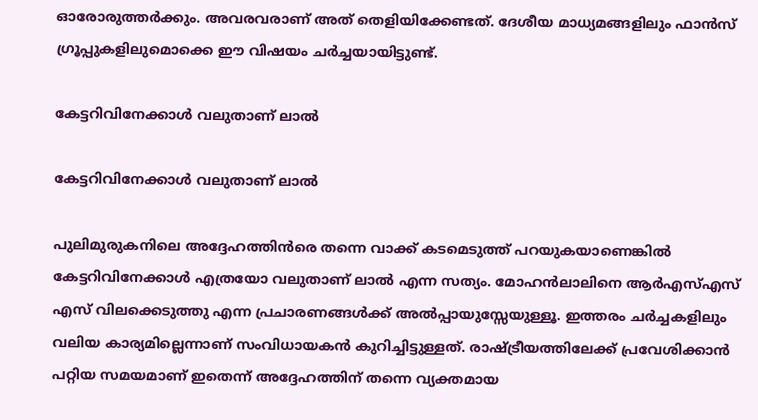ഓരോരുത്തര്‍ക്കും. അവരവരാണ് അത് തെളിയിക്കേണ്ടത്. ദേശീയ മാധ്യമങ്ങളിലും ഫാന്‍സ് ഗ്രൂപ്പുകളിലുമൊക്കെ ഈ വിഷയം ചര്‍ച്ചയായിട്ടുണ്ട്.

കേട്ടറിവിനേക്കാള്‍ വലുതാണ് ലാല്‍

കേട്ടറിവിനേക്കാള്‍ വലുതാണ് ലാല്‍

പുലിമുരുകനിലെ അദ്ദേഹത്തിന്‍രെ തന്നെ വാക്ക് കടമെടുത്ത് പറയുകയാണെങ്കില്‍ കേട്ടറിവിനേക്കാള്‍ എത്രയോ വലുതാണ് ലാല്‍ എന്ന സത്യം. മോഹന്‍ലാലിനെ ആര്‍എസ്എസ് എസ് വിലക്കെടുത്തു എന്ന പ്രചാരണങ്ങള്‍ക്ക് അല്‍പ്പായുസ്സേയുള്ളൂ. ഇത്തരം ചര്‍ച്ചകളിലും വലിയ കാര്യമില്ലെന്നാണ് സംവിധായകന്‍ കുറിച്ചിട്ടുള്ളത്. രാഷ്ട്രീയത്തിലേക്ക് പ്രവേശിക്കാന്‍ പറ്റിയ സമയമാണ് ഇതെന്ന് അദ്ദേഹത്തിന് തന്നെ വ്യക്തമായ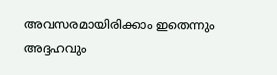അവസരമായിരിക്കാം ഇതെന്നും അദ്ദഹവും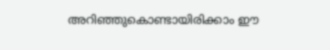അറിഞ്ഞുകൊണ്ടായിരിക്കാം ഈ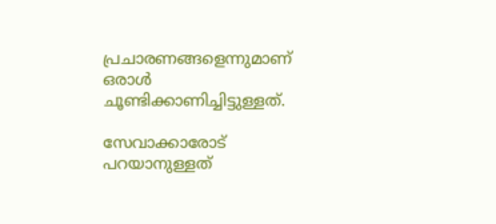പ്രചാരണങ്ങളെന്നുമാണ് ഒരാള്‍ ചൂണ്ടിക്കാണിച്ചിട്ടുള്ളത്.

സേവാക്കാരോട് പറയാനുള്ളത്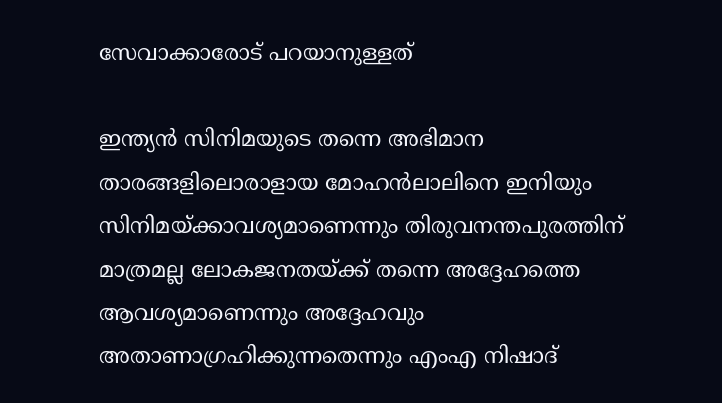സേവാക്കാരോട് പറയാനുള്ളത്

ഇന്ത്യന്‍ സിനിമയുടെ തന്നെ അഭിമാന താരങ്ങളിലൊരാളായ മോഹന്‍ലാലിനെ ഇനിയും സിനിമയ്ക്കാവശ്യമാണെന്നും തിരുവനന്തപുരത്തിന് മാത്രമല്ല ലോകജനതയ്ക്ക് തന്നെ അദ്ദേഹത്തെ ആവശ്യമാണെന്നും അദ്ദേഹവും അതാണാഗ്രഹിക്കുന്നതെന്നും എംഎ നിഷാദ്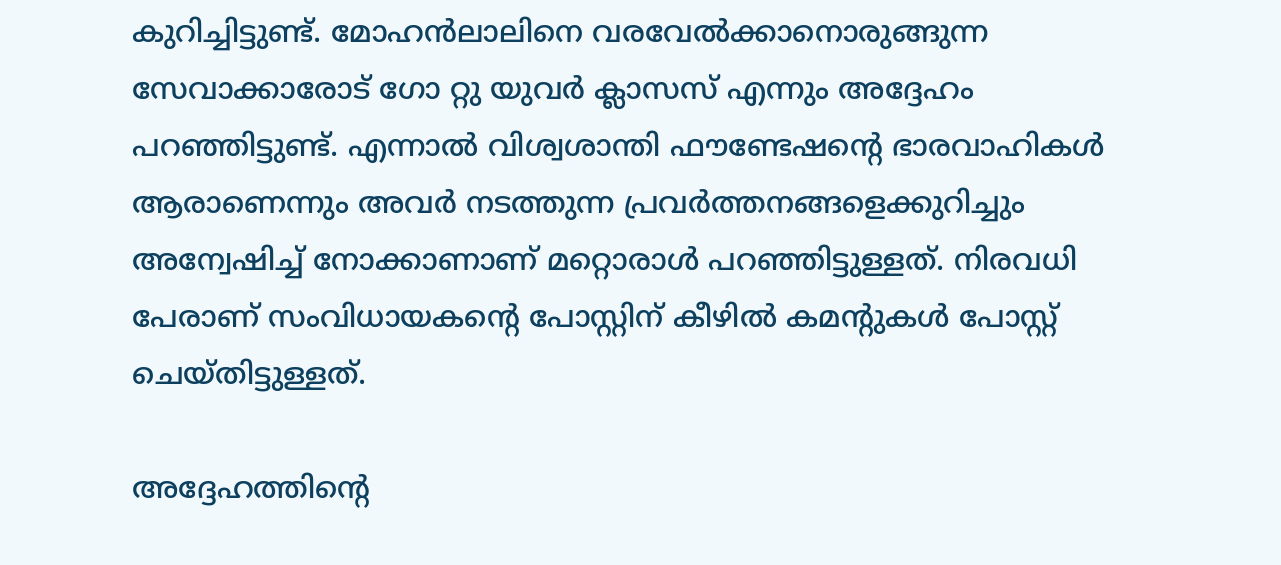കുറിച്ചിട്ടുണ്ട്. മോഹന്‍ലാലിനെ വരവേല്‍ക്കാനൊരുങ്ങുന്ന സേവാക്കാരോട് ഗോ റ്റു യുവര്‍ ക്ലാസസ് എന്നും അദ്ദേഹം പറഞ്ഞിട്ടുണ്ട്. എന്നാല്‍ വിശ്വശാന്തി ഫൗണ്ടേഷന്റെ ഭാരവാഹികള്‍ ആരാണെന്നും അവര്‍ നടത്തുന്ന പ്രവര്‍ത്തനങ്ങളെക്കുറിച്ചും അന്വേഷിച്ച് നോക്കാണാണ് മറ്റൊരാള്‍ പറഞ്ഞിട്ടുള്ളത്. നിരവധി പേരാണ് സംവിധായകന്റെ പോസ്റ്റിന് കീഴില്‍ കമന്റുകള്‍ പോസ്റ്റ് ചെയ്തിട്ടുള്ളത്.

അദ്ദേഹത്തിന്റെ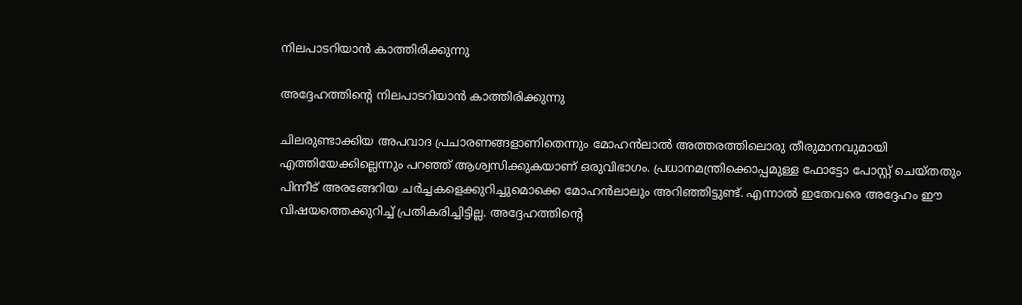നിലപാടറിയാന്‍ കാത്തിരിക്കുന്നു

അദ്ദേഹത്തിന്റെ നിലപാടറിയാന്‍ കാത്തിരിക്കുന്നു

ചിലരുണ്ടാക്കിയ അപവാദ പ്രചാരണങ്ങളാണിതെന്നും മോഹന്‍ലാല്‍ അത്തരത്തിലൊരു തീരുമാനവുമായി എത്തിയേക്കില്ലെന്നും പറഞ്ഞ് ആശ്വസിക്കുകയാണ് ഒരുവിഭാഗം. പ്രധാനമന്ത്രിക്കൊപ്പമുള്ള ഫോട്ടോ പോസ്റ്റ് ചെയ്തതും പിന്നീട് അരങ്ങേറിയ ചര്‍ച്ചകളെക്കുറിച്ചുമൊക്കെ മോഹന്‍ലാലും അറിഞ്ഞിട്ടുണ്ട്. എന്നാല്‍ ഇതേവരെ അദ്ദേഹം ഈ വിഷയത്തെക്കുറിച്ച് പ്രതികരിച്ചിട്ടില്ല. അദ്ദേഹത്തിന്റെ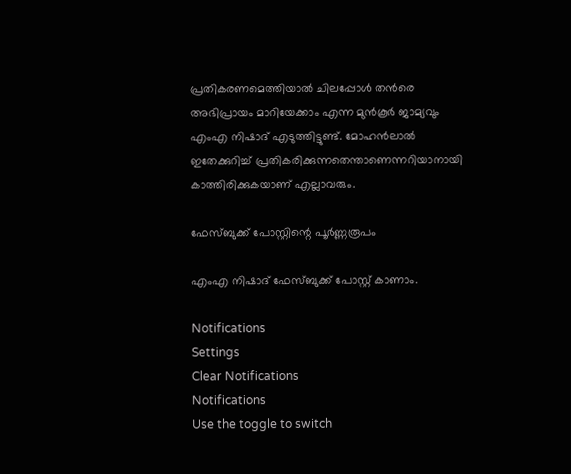പ്രതികരണമെത്തിയാല്‍ ചിലപ്പോള്‍ തന്‍രെ അഭിപ്രായം മാറിയേക്കാം എന്ന മുന്‍കൂര്‍ ജാമ്യവും എംഎ നിഷാദ് എടുത്തിട്ടുണ്ട്. മോഹന്‍ലാല്‍ ഇതേക്കുറിച്ച് പ്രതികരിക്കുന്നതെന്താണെന്നറിയാനായി കാത്തിരിക്കുകയാണ് എല്ലാവരും.

ഫേസ്ബുക്ക് പോസ്റ്റിന്റെ പൂര്‍ണ്ണരൂപം

എംഎ നിഷാദ് ഫേസ്ബുക്ക് പോസ്റ്റ് കാണാം.

Notifications
Settings
Clear Notifications
Notifications
Use the toggle to switch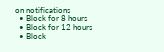on notifications
  • Block for 8 hours
  • Block for 12 hours
  • Block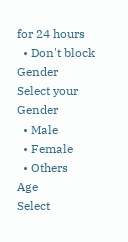for 24 hours
  • Don't block
Gender
Select your Gender
  • Male
  • Female
  • Others
Age
Select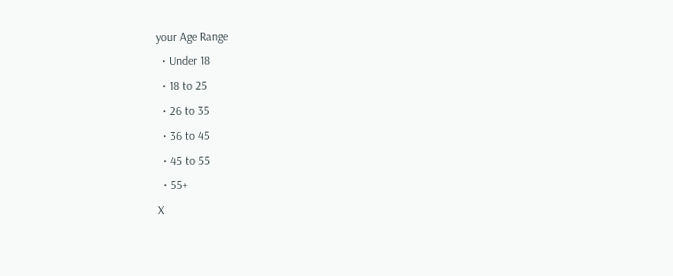your Age Range
  • Under 18
  • 18 to 25
  • 26 to 35
  • 36 to 45
  • 45 to 55
  • 55+
X